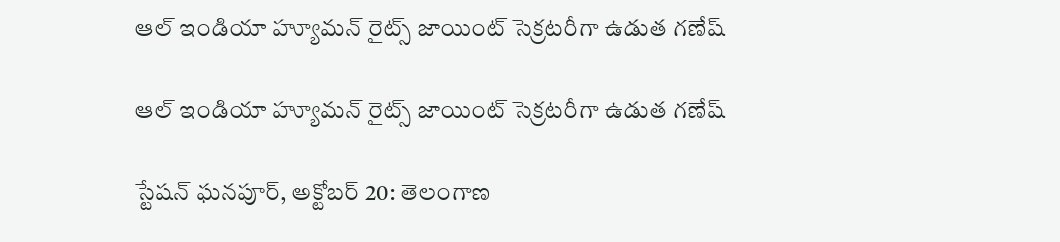ఆల్ ఇండియా హ్యూమన్ రైట్స్ జాయింట్ సెక్రటరీగా ఉడుత గణేష్

ఆల్ ఇండియా హ్యూమన్ రైట్స్ జాయింట్ సెక్రటరీగా ఉడుత గణేష్

స్టేషన్ ఘనపూర్, అక్టోబర్ 20: తెలంగాణ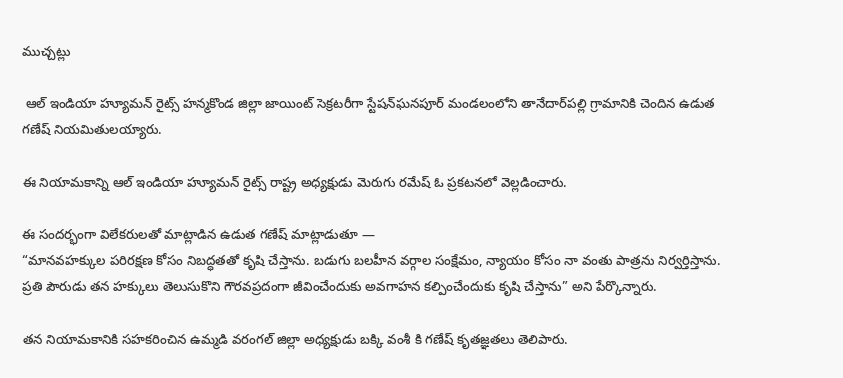ముచ్చట్లు

 ఆల్ ఇండియా హ్యూమన్ రైట్స్ హన్మకొండ జిల్లా జాయింట్ సెక్రటరీగా స్టేషన్‌ఘనపూర్ మండలంలోని తానేదార్‌పల్లి గ్రామానికి చెందిన ఉడుత గణేష్ నియమితులయ్యారు.

ఈ నియామకాన్ని ఆల్ ఇండియా హ్యూమన్ రైట్స్ రాష్ట్ర అధ్యక్షుడు మెరుగు రమేష్ ఓ ప్రకటనలో వెల్లడించారు.

ఈ సందర్భంగా విలేకరులతో మాట్లాడిన ఉడుత గణేష్ మాట్లాడుతూ —
“మానవహక్కుల పరిరక్షణ కోసం నిబద్ధతతో కృషి చేస్తాను. బడుగు బలహీన వర్గాల సంక్షేమం, న్యాయం కోసం నా వంతు పాత్రను నిర్వర్తిస్తాను. ప్రతి పౌరుడు తన హక్కులు తెలుసుకొని గౌరవప్రదంగా జీవించేందుకు అవగాహన కల్పించేందుకు కృషి చేస్తాను” అని పేర్కొన్నారు.

తన నియామకానికి సహకరించిన ఉమ్మడి వరంగల్ జిల్లా అధ్యక్షుడు బక్కి వంశీ కి గణేష్ కృతజ్ఞతలు తెలిపారు.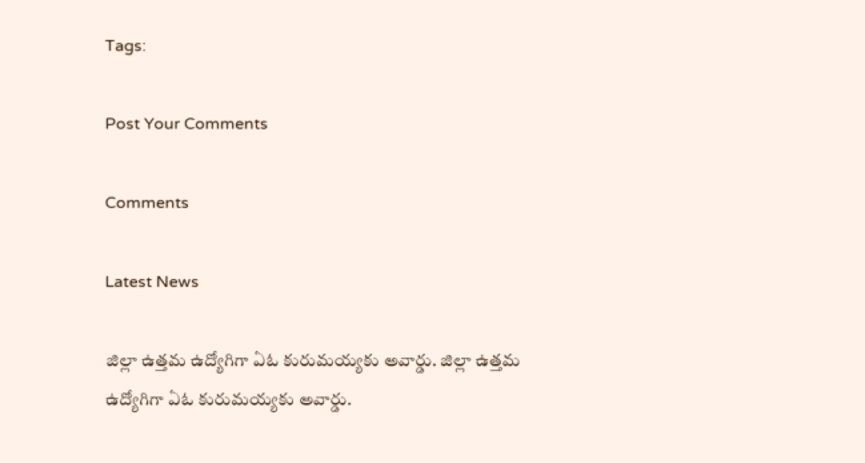Tags:

Post Your Comments

Comments

Latest News

జిల్లా ఉత్తమ ఉద్యోగిగా ఏఓ కురుమయ్యకు అవార్డు. జిల్లా ఉత్తమ ఉద్యోగిగా ఏఓ కురుమయ్యకు అవార్డు.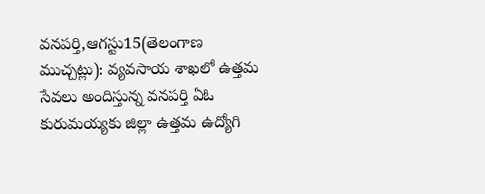వనపర్తి,ఆగస్టు15(తెలంగాణ ముచ్చట్లు): వ్యవసాయ శాఖలో ఉత్తమ సేవలు అందిస్తున్న వనపర్తి ఏఓ కురుమయ్యకు జిల్లా ఉత్తమ ఉద్యోగి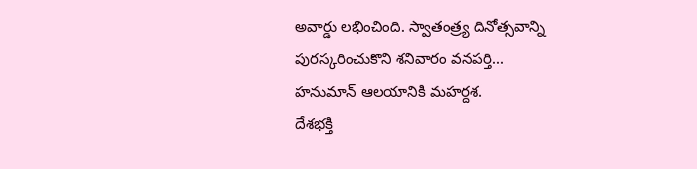అవార్డు లభించింది. స్వాతంత్ర్య దినోత్సవాన్ని పురస్కరించుకొని శనివారం వనపర్తి...
హనుమాన్ ఆలయానికి మహర్దశ.
దేశభక్తి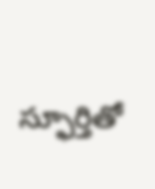స్ఫూర్తితో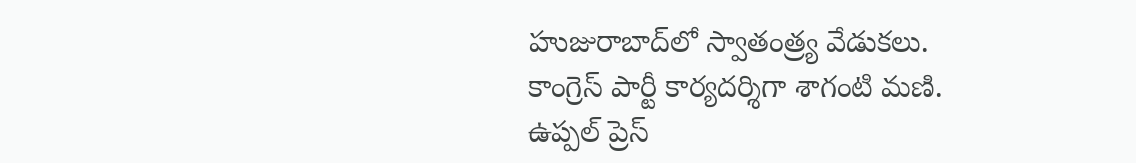హుజురాబాద్‌లో స్వాతంత్ర్య వేడుకలు.
కాంగ్రెస్ పార్టీ కార్యదర్శిగా శాగంటి మణి.
ఉప్పల్ ప్రెస్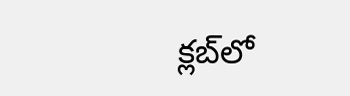క్లబ్‌లో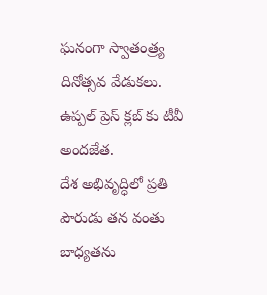ఘనంగా స్వాతంత్ర్య దినోత్సవ వేడుకలు.
ఉప్పల్ ప్రెస్ క్లబ్‌ కు టీవీ అందజేత.
దేశ అభివృద్ధిలో ప్రతి పౌరుడు తన వంతు బాధ్యతను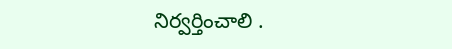నిర్వర్తించాలి .